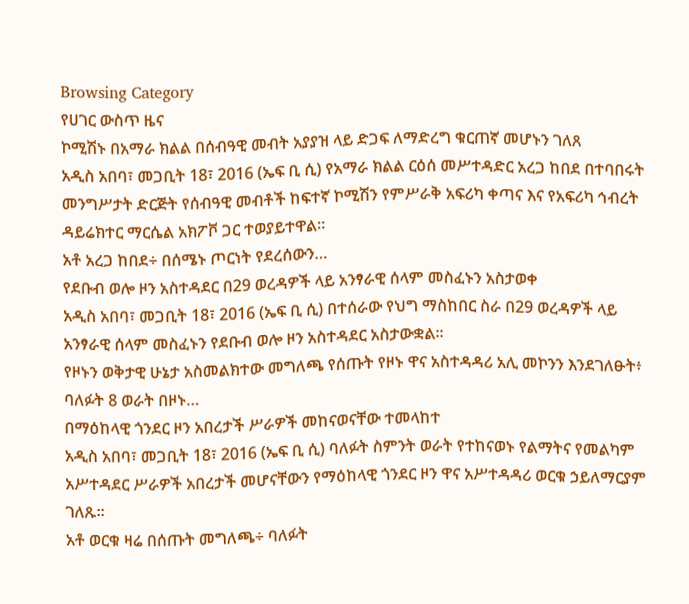Browsing Category
የሀገር ውስጥ ዜና
ኮሚሽኑ በአማራ ክልል በሰብዓዊ መብት አያያዝ ላይ ድጋፍ ለማድረግ ቁርጠኛ መሆኑን ገለጸ
አዲስ አበባ፣ መጋቢት 18፣ 2016 (ኤፍ ቢ ሲ) የአማራ ክልል ርዕሰ መሥተዳድር አረጋ ከበደ በተባበሩት መንግሥታት ድርጅት የሰብዓዊ መብቶች ከፍተኛ ኮሚሽን የምሥራቅ አፍሪካ ቀጣና እና የአፍሪካ ኅብረት ዳይሬክተር ማርሴል አክፖቮ ጋር ተወያይተዋል።
አቶ አረጋ ከበደ÷ በሰሜኑ ጦርነት የደረሰውን…
የደቡብ ወሎ ዞን አስተዳደር በ29 ወረዳዎች ላይ አንፃራዊ ሰላም መስፈኑን አስታወቀ
አዲስ አበባ፣ መጋቢት 18፣ 2016 (ኤፍ ቢ ሲ) በተሰራው የህግ ማስከበር ስራ በ29 ወረዳዎች ላይ አንፃራዊ ሰላም መስፈኑን የደቡብ ወሎ ዞን አስተዳደር አስታውቋል፡፡
የዞኑን ወቅታዊ ሁኔታ አስመልክተው መግለጫ የሰጡት የዞኑ ዋና አስተዳዳሪ አሊ መኮንን እንደገለፁት፥ ባለፉት 8 ወራት በዞኑ…
በማዕከላዊ ጎንደር ዞን አበረታች ሥራዎች መከናወናቸው ተመላከተ
አዲስ አበባ፣ መጋቢት 18፣ 2016 (ኤፍ ቢ ሲ) ባለፉት ስምንት ወራት የተከናወኑ የልማትና የመልካም አሥተዳደር ሥራዎች አበረታች መሆናቸውን የማዕከላዊ ጎንደር ዞን ዋና አሥተዳዳሪ ወርቁ ኃይለማርያም ገለጹ፡፡
አቶ ወርቁ ዛሬ በሰጡት መግለጫ÷ ባለፉት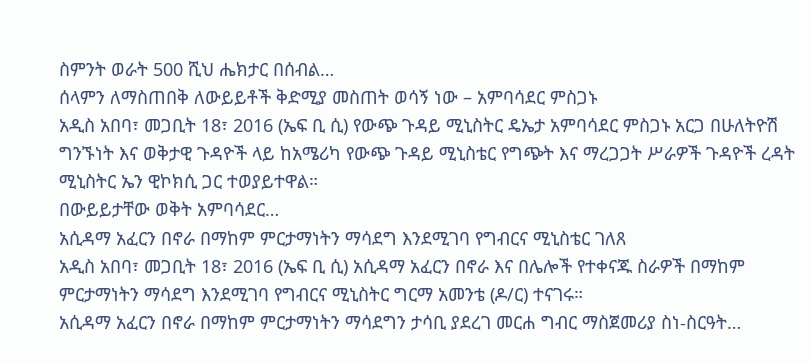ስምንት ወራት 500 ሺህ ሔክታር በሰብል…
ሰላምን ለማስጠበቅ ለውይይቶች ቅድሚያ መስጠት ወሳኝ ነው – አምባሳደር ምስጋኑ
አዲስ አበባ፣ መጋቢት 18፣ 2016 (ኤፍ ቢ ሲ) የውጭ ጉዳይ ሚኒስትር ዴኤታ አምባሳደር ምስጋኑ አርጋ በሁለትዮሽ ግንኙነት እና ወቅታዊ ጉዳዮች ላይ ከአሜሪካ የውጭ ጉዳይ ሚኒስቴር የግጭት እና ማረጋጋት ሥራዎች ጉዳዮች ረዳት ሚኒስትር ኤን ዊኮክሲ ጋር ተወያይተዋል።
በውይይታቸው ወቅት አምባሳደር…
አሲዳማ አፈርን በኖራ በማከም ምርታማነትን ማሳደግ እንደሚገባ የግብርና ሚኒስቴር ገለጸ
አዲስ አበባ፣ መጋቢት 18፣ 2016 (ኤፍ ቢ ሲ) አሲዳማ አፈርን በኖራ እና በሌሎች የተቀናጁ ስራዎች በማከም ምርታማነትን ማሳደግ እንደሚገባ የግብርና ሚኒስትር ግርማ አመንቴ (ዶ/ር) ተናገሩ።
አሲዳማ አፈርን በኖራ በማከም ምርታማነትን ማሳደግን ታሳቢ ያደረገ መርሐ ግብር ማስጀመሪያ ስነ-ስርዓት…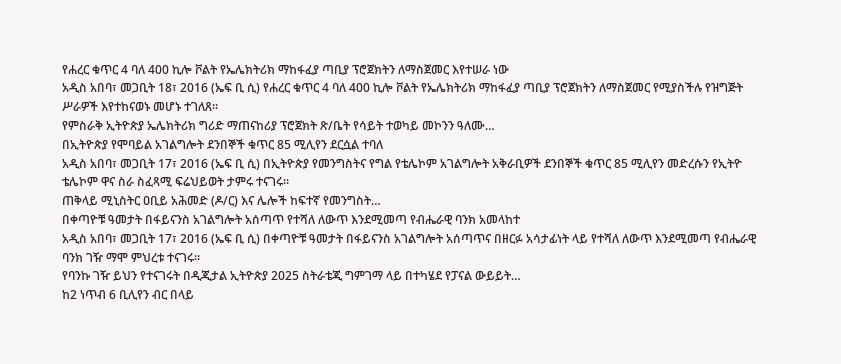የሐረር ቁጥር 4 ባለ 400 ኪሎ ቮልት የኤሌክትሪክ ማከፋፈያ ጣቢያ ፕሮጀክትን ለማስጀመር እየተሠራ ነው
አዲስ አበባ፣ መጋቢት 18፣ 2016 (ኤፍ ቢ ሲ) የሐረር ቁጥር 4 ባለ 400 ኪሎ ቮልት የኤሌክትሪክ ማከፋፈያ ጣቢያ ፕሮጀክትን ለማስጀመር የሚያስችሉ የዝግጅት ሥራዎች እየተከናወኑ መሆኑ ተገለጸ፡፡
የምስራቅ ኢትዮጵያ ኤሌክትሪክ ግሪድ ማጠናከሪያ ፕሮጀክት ጽ/ቤት የሳይት ተወካይ መኮንን ዓለሙ…
በኢትዮጵያ የሞባይል አገልግሎት ደንበኞች ቁጥር 85 ሚሊየን ደርሷል ተባለ
አዲስ አበባ፣ መጋቢት 17፣ 2016 (ኤፍ ቢ ሲ) በኢትዮጵያ የመንግስትና የግል የቴሌኮም አገልግሎት አቅራቢዎች ደንበኞች ቁጥር 85 ሚሊየን መድረሱን የኢትዮ ቴሌኮም ዋና ስራ ስፈጻሚ ፍሬህይወት ታምሩ ተናገሩ።
ጠቅላይ ሚኒስትር ዐቢይ አሕመድ (ዶ/ር) እና ሌሎች ከፍተኛ የመንግስት…
በቀጣዮቹ ዓመታት በፋይናንስ አገልግሎት አሰጣጥ የተሻለ ለውጥ እንደሚመጣ የብሔራዊ ባንክ አመላከተ
አዲስ አበባ፣ መጋቢት 17፣ 2016 (ኤፍ ቢ ሲ) በቀጣዮቹ ዓመታት በፋይናንስ አገልግሎት አሰጣጥና በዘርፉ አሳታፊነት ላይ የተሻለ ለውጥ እንደሚመጣ የብሔራዊ ባንክ ገዥ ማሞ ምህረቱ ተናገሩ።
የባንኩ ገዥ ይህን የተናገሩት በዲጂታል ኢትዮጵያ 2025 ስትራቴጂ ግምገማ ላይ በተካሄደ የፓናል ውይይት…
ከ2 ነጥብ 6 ቢሊየን ብር በላይ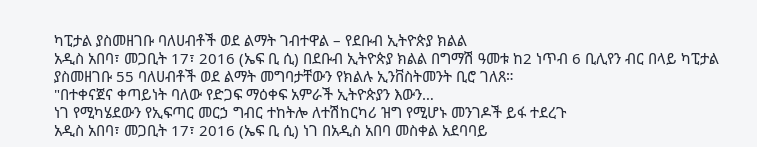ካፒታል ያስመዘገቡ ባለሀብቶች ወደ ልማት ገብተዋል – የደቡብ ኢትዮጵያ ክልል
አዲስ አበባ፣ መጋቢት 17፣ 2016 (ኤፍ ቢ ሲ) በደቡብ ኢትዮጵያ ክልል በግማሽ ዓመቱ ከ2 ነጥብ 6 ቢሊየን ብር በላይ ካፒታል ያስመዘገቡ 55 ባለሀብቶች ወደ ልማት መግባታቸውን የክልሉ ኢንቨስትመንት ቢሮ ገለጸ።
"በተቀናጀና ቀጣይነት ባለው የድጋፍ ማዕቀፍ አምራች ኢትዮጵያን እውን…
ነገ የሚካሄደውን የኢፍጣር መርኃ ግብር ተከትሎ ለተሽከርካሪ ዝግ የሚሆኑ መንገዶች ይፋ ተደረጉ
አዲስ አበባ፣ መጋቢት 17፣ 2016 (ኤፍ ቢ ሲ) ነገ በአዲስ አበባ መስቀል አደባባይ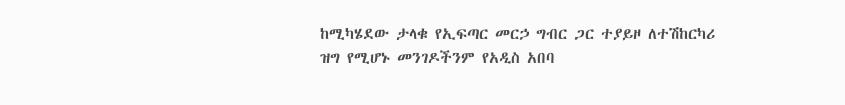ከሚካሄደው ታላቁ የኢፍጣር መርኃ ግብር ጋር ተያይዞ ለተሽከርካሪ ዝግ የሚሆኑ መንገዶችንም የአዲስ አበባ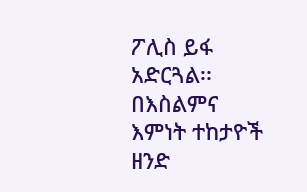ፖሊስ ይፋ አድርጓል፡፡
በእስልምና እምነት ተከታዮች ዘንድ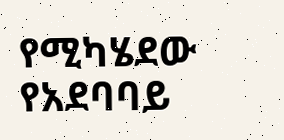የሚካሄደው የአደባባይ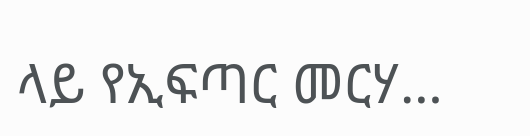ላይ የኢፍጣር መርሃ…